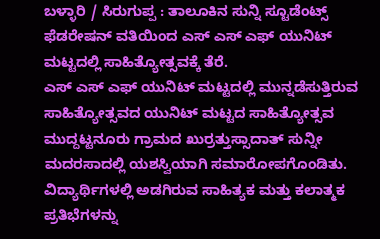ಬಳ್ಳಾರಿ / ಸಿರುಗುಪ್ಪ : ತಾಲೂಕಿನ ಸುನ್ನಿ ಸ್ಟೂಡೆಂಟ್ಸ್ ಫೆಡರೇಷನ್ ವತಿಯಿಂದ ಎಸ್ ಎಸ್ ಎಫ್ ಯುನಿಟ್ ಮಟ್ಟದಲ್ಲಿ ಸಾಹಿತ್ಯೋತ್ಸವಕ್ಕೆ ತೆರೆ.
ಎಸ್ ಎಸ್ ಎಫ್ ಯುನಿಟ್ ಮಟ್ಟದಲ್ಲಿ ಮುನ್ನಡೆಸುತ್ತಿರುವ ಸಾಹಿತ್ಯೋತ್ಸವದ ಯುನಿಟ್ ಮಟ್ಟದ ಸಾಹಿತ್ಯೋತ್ಸವ ಮುದ್ದಟ್ಟನೂರು ಗ್ರಾಮದ ಖುರ್ರತ್ತುಸ್ಸಾದಾತ್ ಸುನ್ನೀ ಮದರಸಾದಲ್ಲಿ ಯಶಸ್ವಿಯಾಗಿ ಸಮಾರೋಪಗೊಂಡಿತು. ವಿದ್ಯಾರ್ಥಿಗಳಲ್ಲಿ ಅಡಗಿರುವ ಸಾಹಿತ್ಯಕ ಮತ್ತು ಕಲಾತ್ಮಕ ಪ್ರತಿಭೆಗಳನ್ನು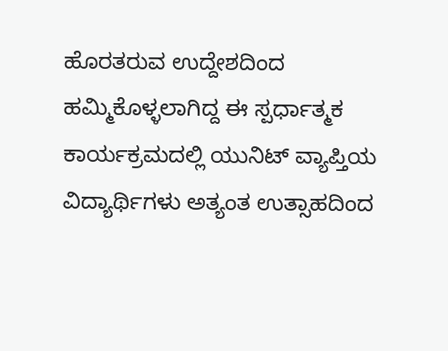ಹೊರತರುವ ಉದ್ದೇಶದಿಂದ ಹಮ್ಮಿಕೊಳ್ಳಲಾಗಿದ್ದ ಈ ಸ್ಪರ್ಧಾತ್ಮಕ ಕಾರ್ಯಕ್ರಮದಲ್ಲಿ ಯುನಿಟ್ ವ್ಯಾಪ್ತಿಯ ವಿದ್ಯಾರ್ಥಿಗಳು ಅತ್ಯಂತ ಉತ್ಸಾಹದಿಂದ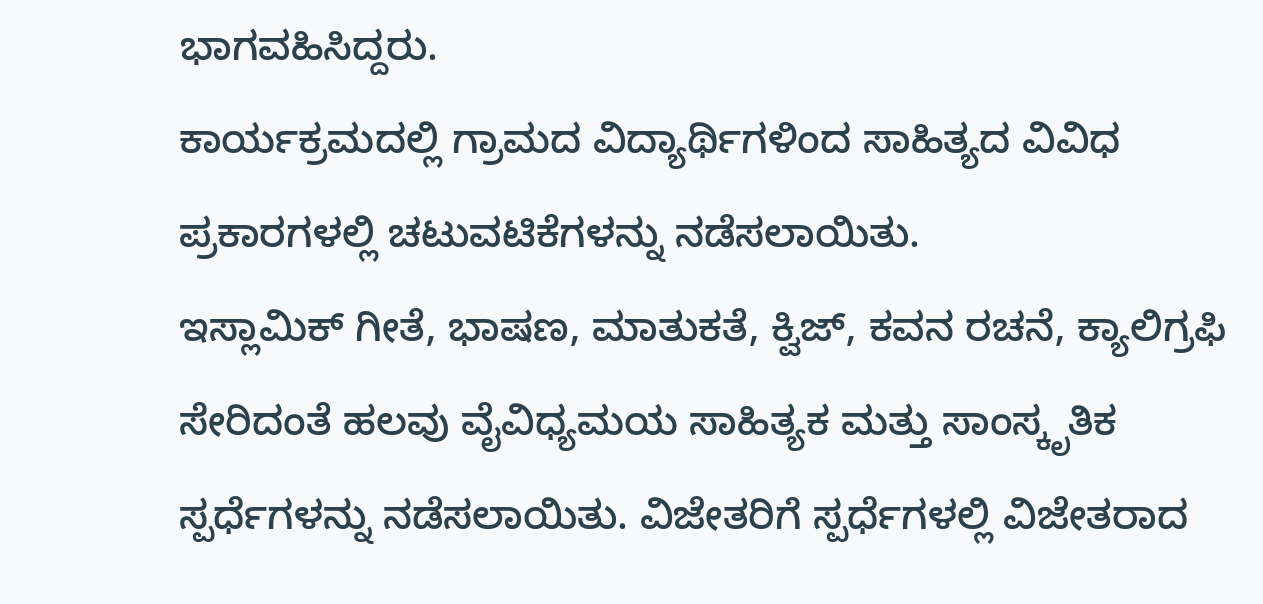ಭಾಗವಹಿಸಿದ್ದರು.
ಕಾರ್ಯಕ್ರಮದಲ್ಲಿ ಗ್ರಾಮದ ವಿದ್ಯಾರ್ಥಿಗಳಿಂದ ಸಾಹಿತ್ಯದ ವಿವಿಧ ಪ್ರಕಾರಗಳಲ್ಲಿ ಚಟುವಟಿಕೆಗಳನ್ನು ನಡೆಸಲಾಯಿತು.
ಇಸ್ಲಾಮಿಕ್ ಗೀತೆ, ಭಾಷಣ, ಮಾತುಕತೆ, ಕ್ವಿಜ್, ಕವನ ರಚನೆ, ಕ್ಯಾಲಿಗ್ರಫಿ ಸೇರಿದಂತೆ ಹಲವು ವೈವಿಧ್ಯಮಯ ಸಾಹಿತ್ಯಕ ಮತ್ತು ಸಾಂಸ್ಕೃತಿಕ ಸ್ಪರ್ಧೆಗಳನ್ನು ನಡೆಸಲಾಯಿತು. ವಿಜೇತರಿಗೆ ಸ್ಪರ್ಧೆಗಳಲ್ಲಿ ವಿಜೇತರಾದ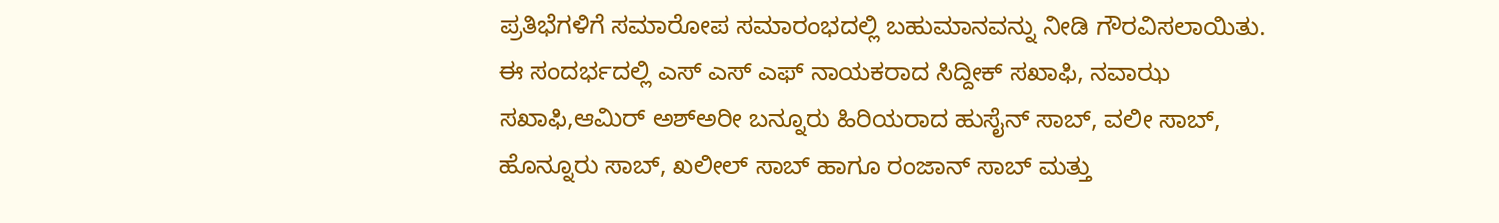ಪ್ರತಿಭೆಗಳಿಗೆ ಸಮಾರೋಪ ಸಮಾರಂಭದಲ್ಲಿ ಬಹುಮಾನವನ್ನು ನೀಡಿ ಗೌರವಿಸಲಾಯಿತು.
ಈ ಸಂದರ್ಭದಲ್ಲಿ ಎಸ್ ಎಸ್ ಎಫ್ ನಾಯಕರಾದ ಸಿದ್ದೀಕ್ ಸಖಾಫಿ, ನವಾಝ ಸಖಾಫಿ,ಆಮಿರ್ ಅಶ್ಅರೀ ಬನ್ನೂರು ಹಿರಿಯರಾದ ಹುಸೈನ್ ಸಾಬ್, ವಲೀ ಸಾಬ್, ಹೊನ್ನೂರು ಸಾಬ್, ಖಲೀಲ್ ಸಾಬ್ ಹಾಗೂ ರಂಜಾನ್ ಸಾಬ್ ಮತ್ತು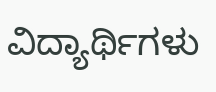ವಿದ್ಯಾರ್ಥಿಗಳು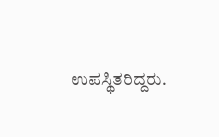ಉಪಸ್ಥಿತರಿದ್ದರು.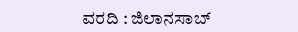ವರದಿ : ಜಿಲಾನಸಾಬ್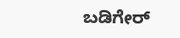ಬಡಿಗೇರ್